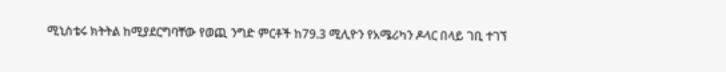ሚኒስቴሩ ክትትል ከሚያደርግባቸው የወጪ ንግድ ምርቶች ከ79.3 ሚሊዮን የአሜሪካን ዶላር በላይ ገቢ ተገኘ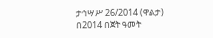ታኅሣሥ 26/2014 (ዋልታ) በ2014 በጀት ዓመት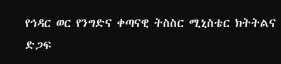የኅዳር ወር የንግድና ቀጣናዊ ትስስር ሚኒስቴር ክትትልና ድጋፍ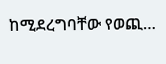ከሚደረግባቸው የወጪ…